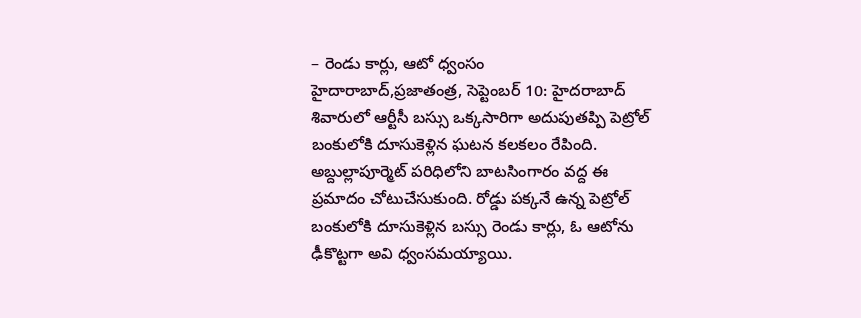– రెండు కార్లు, ఆటో ధ్వంసం
హైదారాబాద్,ప్రజాతంత్ర, సెప్టెంబర్ 10: హైదరాబాద్ శివారులో ఆర్టీసీ బస్సు ఒక్కసారిగా అదుపుతప్పి పెట్రోల్ బంకులోకి దూసుకెళ్లిన ఘటన కలకలం రేపింది. అబ్దుల్లాపూర్మెట్ పరిధిలోని బాటసింగారం వద్ద ఈ ప్రమాదం చోటుచేసుకుంది. రోడ్డు పక్కనే ఉన్న పెట్రోల్ బంకులోకి దూసుకెళ్లిన బస్సు రెండు కార్లు, ఓ ఆటోను ఢీకొట్టగా అవి ధ్వంసమయ్యాయి.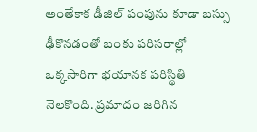అంతేకాక డీజిల్ పంపును కూడా బస్సు ఢీకొనడంతో బంకు పరిసరాల్లో ఒక్కసారిగా భయానక పరిస్థితి నెలకొంది. ప్రమాదం జరిగిన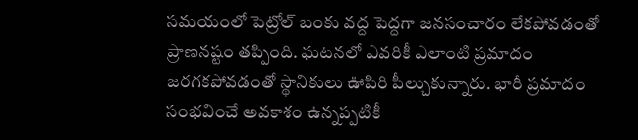సమయంలో పెట్రోల్ బంకు వద్ద పెద్దగా జనసంచారం లేకపోవడంతో ప్రాణనష్టం తప్పింది. ఘటనలో ఎవరికీ ఎలాంటి ప్రమాదం జరగకపోవడంతో స్థానికులు ఊపిరి పీల్చుకున్నారు. భారీ ప్రమాదం సంభవించే అవకాశం ఉన్నప్పటికీ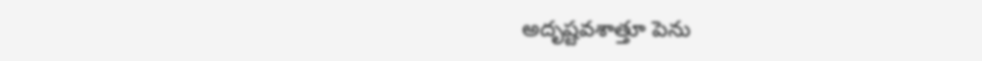అదృష్టవశాత్తూ పెను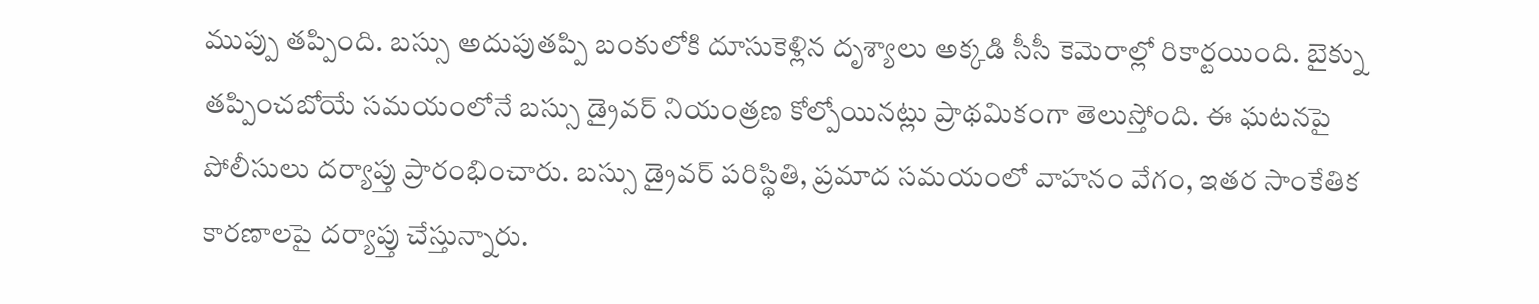ముప్పు తప్పింది. బస్సు అదుపుతప్పి బంకులోకి దూసుకెళ్లిన దృశ్యాలు అక్కడి సీసీ కెమెరాల్లో రికార్టయింది. బైక్ను తప్పించబోయే సమయంలోనే బస్సు డ్రైవర్ నియంత్రణ కోల్పోయినట్లు ప్రాథమికంగా తెలుస్తోంది. ఈ ఘటనపై పోలీసులు దర్యాప్తు ప్రారంభించారు. బస్సు డ్రైవర్ పరిస్థితి, ప్రమాద సమయంలో వాహనం వేగం, ఇతర సాంకేతిక కారణాలపై దర్యాప్తు చేస్తున్నారు.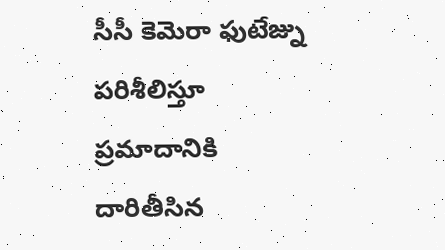సీసీ కెమెరా ఫుటేజ్ను పరిశీలిస్తూ ప్రమాదానికి దారితీసిన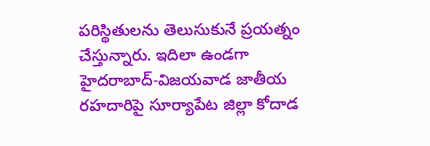పరిస్థితులను తెలుసుకునే ప్రయత్నం చేస్తున్నారు. ఇదిలా ఉండగా హైదరాబాద్-విజయవాడ జాతీయ రహదారిపై సూర్యాపేట జిల్లా కోదాడ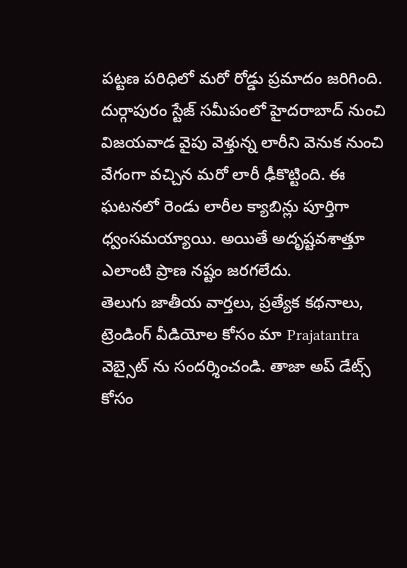పట్టణ పరిధిలో మరో రోడ్డు ప్రమాదం జరిగింది. దుర్గాపురం స్టేజ్ సమీపంలో హైదరాబాద్ నుంచి విజయవాడ వైపు వెళ్తున్న లారీని వెనుక నుంచి వేగంగా వచ్చిన మరో లారీ ఢీకొట్టింది. ఈ ఘటనలో రెండు లారీల క్యాబిన్లు పూర్తిగా ధ్వంసమయ్యాయి. అయితే అదృష్టవశాత్తూ ఎలాంటి ప్రాణ నష్టం జరగలేదు.
తెలుగు జాతీయ వార్తలు, ప్రత్యేక కథనాలు, ట్రెండింగ్ వీడియోల కోసం మా Prajatantra వెబ్సైట్ ను సందర్శించండి. తాజా అప్ డేట్స్ కోసం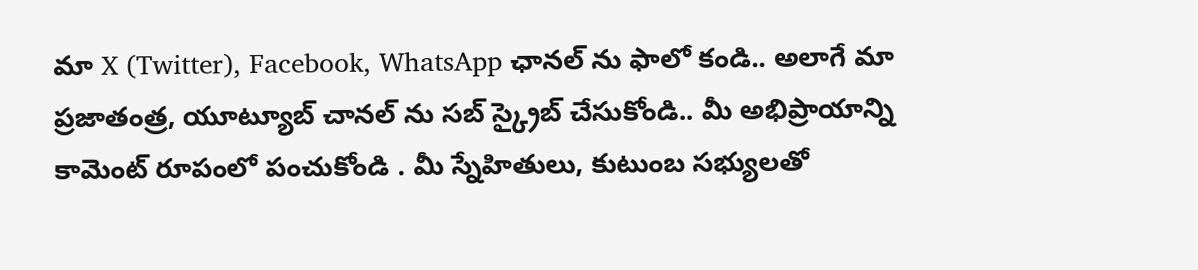మా X (Twitter), Facebook, WhatsApp ఛానల్ ను ఫాలో కండి.. అలాగే మా ప్రజాతంత్ర, యూట్యూబ్ చానల్ ను సబ్ స్క్రైబ్ చేసుకోండి.. మీ అభిప్రాయాన్ని కామెంట్ రూపంలో పంచుకోండి . మీ స్నేహితులు, కుటుంబ సభ్యులతో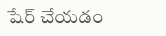షేర్ చేయడం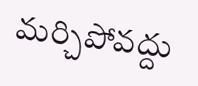మర్చిపోవద్దు